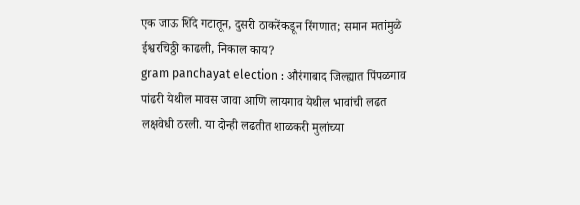एक जाऊ शिंदे गटातून, दुसरी ठाकरेंकडून रिंगणात; समान मतांमुळे ईश्वरचिठ्ठी काढली, निकाल काय?
gram panchayat election : औरंगाबाद जिल्ह्यात पिंपळगाव पांढरी येथील मावस जावा आणि लायगाव येथील भावांची लढत लक्षवेधी ठरली. या दोन्ही लढतीत शाळकरी मुलांच्या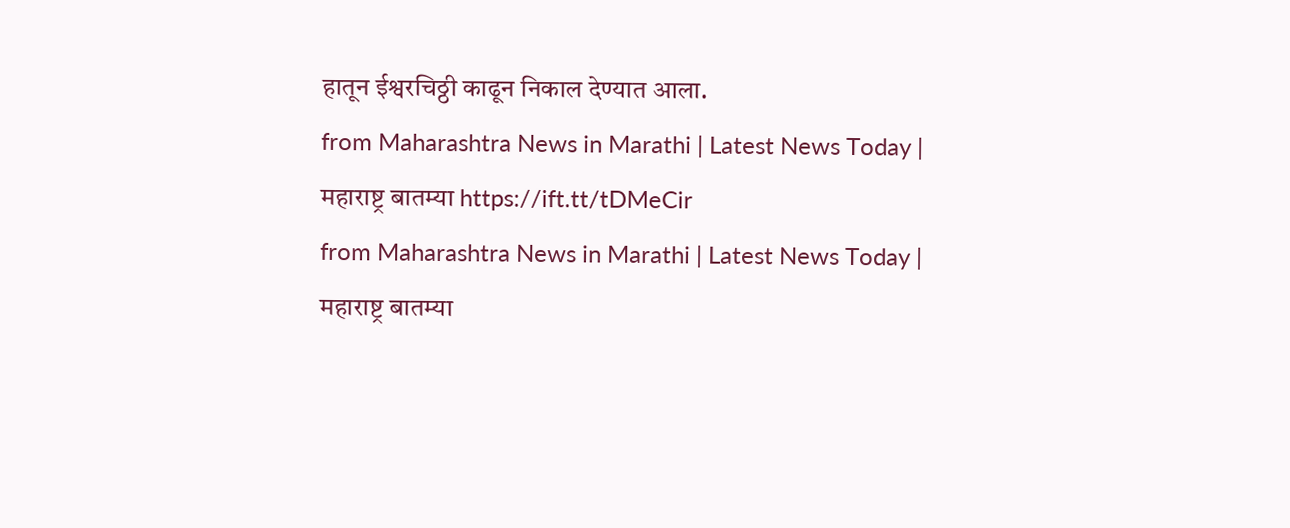हातून ईश्वरचिठ्ठी काढून निकाल देण्यात आला.
from Maharashtra News in Marathi | Latest News Today | महाराष्ट्र बातम्या https://ift.tt/tDMeCir
from Maharashtra News in Marathi | Latest News Today | महाराष्ट्र बातम्या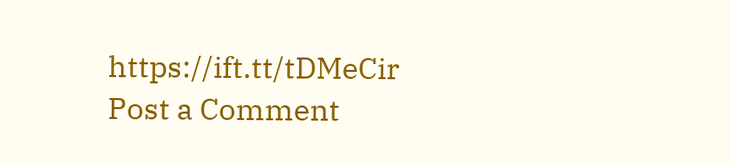https://ift.tt/tDMeCir
Post a Comment